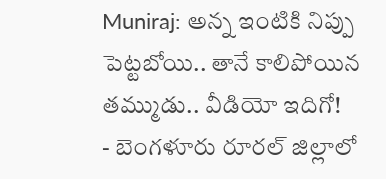Muniraj: అన్న ఇంటికి నిప్పు పెట్టబోయి.. తానే కాలిపోయిన తమ్ముడు.. వీడియో ఇదిగో!
- బెంగళూరు రూరల్ జిల్లాలో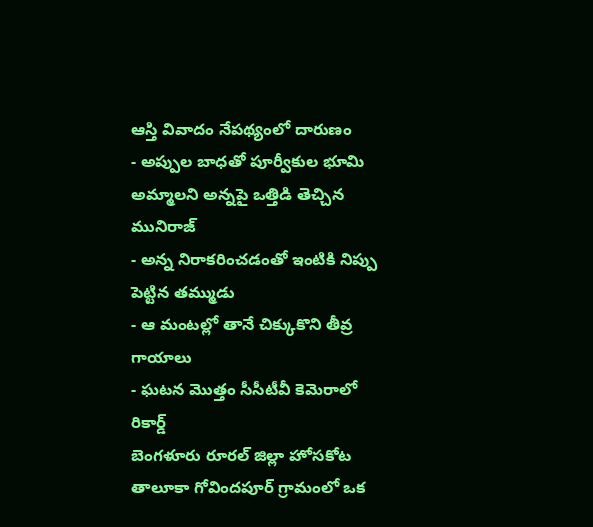ఆస్తి వివాదం నేపథ్యంలో దారుణం
- అప్పుల బాధతో పూర్వీకుల భూమి అమ్మాలని అన్నపై ఒత్తిడి తెచ్చిన మునిరాజ్
- అన్న నిరాకరించడంతో ఇంటికి నిప్పు పెట్టిన తమ్ముడు
- ఆ మంటల్లో తానే చిక్కుకొని తీవ్ర గాయాలు
- ఘటన మొత్తం సీసీటీవీ కెమెరాలో రికార్డ్
బెంగళూరు రూరల్ జిల్లా హోసకోట తాలూకా గోవిందపూర్ గ్రామంలో ఒక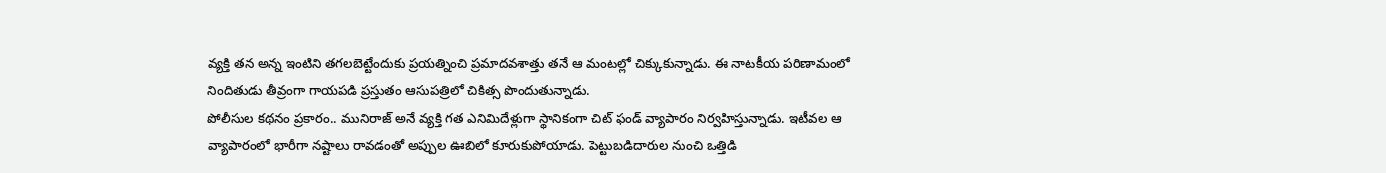వ్యక్తి తన అన్న ఇంటిని తగలబెట్టేందుకు ప్రయత్నించి ప్రమాదవశాత్తు తనే ఆ మంటల్లో చిక్కుకున్నాడు. ఈ నాటకీయ పరిణామంలో నిందితుడు తీవ్రంగా గాయపడి ప్రస్తుతం ఆసుపత్రిలో చికిత్స పొందుతున్నాడు.
పోలీసుల కథనం ప్రకారం.. మునిరాజ్ అనే వ్యక్తి గత ఎనిమిదేళ్లుగా స్థానికంగా చిట్ ఫండ్ వ్యాపారం నిర్వహిస్తున్నాడు. ఇటీవల ఆ వ్యాపారంలో భారీగా నష్టాలు రావడంతో అప్పుల ఊబిలో కూరుకుపోయాడు. పెట్టుబడిదారుల నుంచి ఒత్తిడి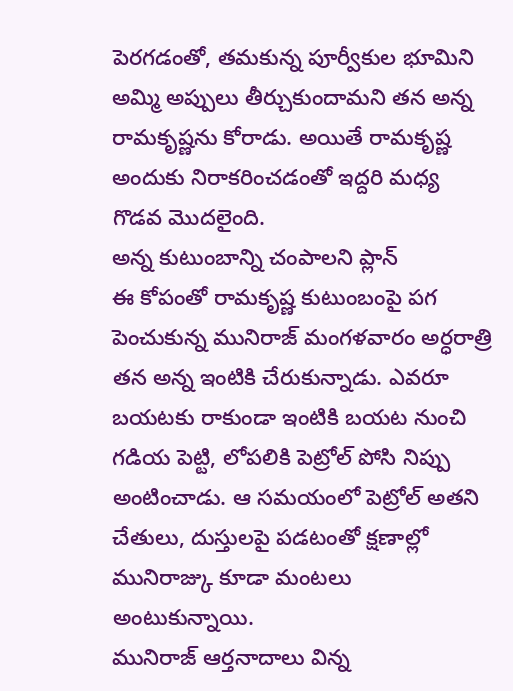పెరగడంతో, తమకున్న పూర్వీకుల భూమిని అమ్మి అప్పులు తీర్చుకుందామని తన అన్న రామకృష్ణను కోరాడు. అయితే రామకృష్ణ అందుకు నిరాకరించడంతో ఇద్దరి మధ్య గొడవ మొదలైంది.
అన్న కుటుంబాన్ని చంపాలని ప్లాన్
ఈ కోపంతో రామకృష్ణ కుటుంబంపై పగ పెంచుకున్న మునిరాజ్ మంగళవారం అర్ధరాత్రి తన అన్న ఇంటికి చేరుకున్నాడు. ఎవరూ బయటకు రాకుండా ఇంటికి బయట నుంచి గడియ పెట్టి, లోపలికి పెట్రోల్ పోసి నిప్పు అంటించాడు. ఆ సమయంలో పెట్రోల్ అతని చేతులు, దుస్తులపై పడటంతో క్షణాల్లో మునిరాజ్కు కూడా మంటలు అంటుకున్నాయి.
మునిరాజ్ ఆర్తనాదాలు విన్న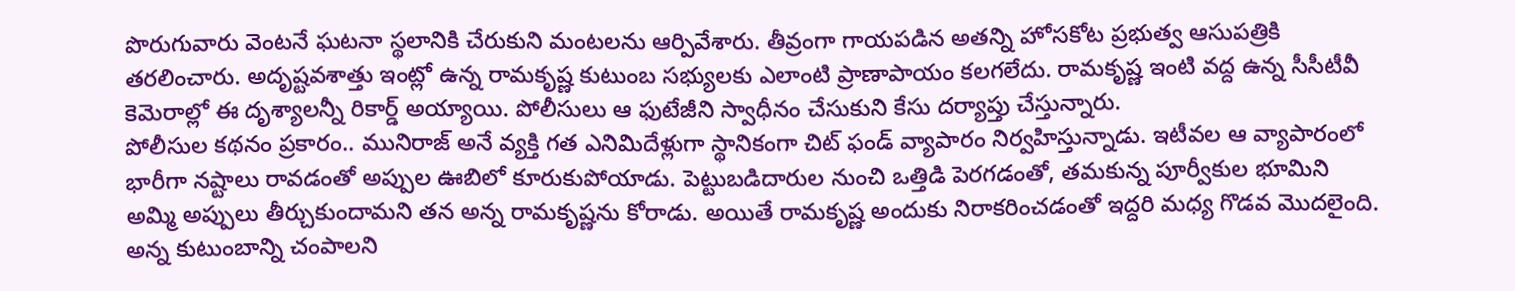పొరుగువారు వెంటనే ఘటనా స్థలానికి చేరుకుని మంటలను ఆర్పివేశారు. తీవ్రంగా గాయపడిన అతన్ని హోసకోట ప్రభుత్వ ఆసుపత్రికి తరలించారు. అదృష్టవశాత్తు ఇంట్లో ఉన్న రామకృష్ణ కుటుంబ సభ్యులకు ఎలాంటి ప్రాణాపాయం కలగలేదు. రామకృష్ణ ఇంటి వద్ద ఉన్న సీసీటీవీ కెమెరాల్లో ఈ దృశ్యాలన్నీ రికార్డ్ అయ్యాయి. పోలీసులు ఆ ఫుటేజీని స్వాధీనం చేసుకుని కేసు దర్యాప్తు చేస్తున్నారు.
పోలీసుల కథనం ప్రకారం.. మునిరాజ్ అనే వ్యక్తి గత ఎనిమిదేళ్లుగా స్థానికంగా చిట్ ఫండ్ వ్యాపారం నిర్వహిస్తున్నాడు. ఇటీవల ఆ వ్యాపారంలో భారీగా నష్టాలు రావడంతో అప్పుల ఊబిలో కూరుకుపోయాడు. పెట్టుబడిదారుల నుంచి ఒత్తిడి పెరగడంతో, తమకున్న పూర్వీకుల భూమిని అమ్మి అప్పులు తీర్చుకుందామని తన అన్న రామకృష్ణను కోరాడు. అయితే రామకృష్ణ అందుకు నిరాకరించడంతో ఇద్దరి మధ్య గొడవ మొదలైంది.
అన్న కుటుంబాన్ని చంపాలని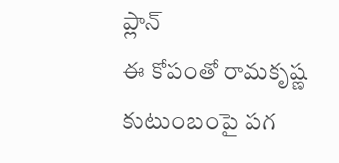ప్లాన్
ఈ కోపంతో రామకృష్ణ కుటుంబంపై పగ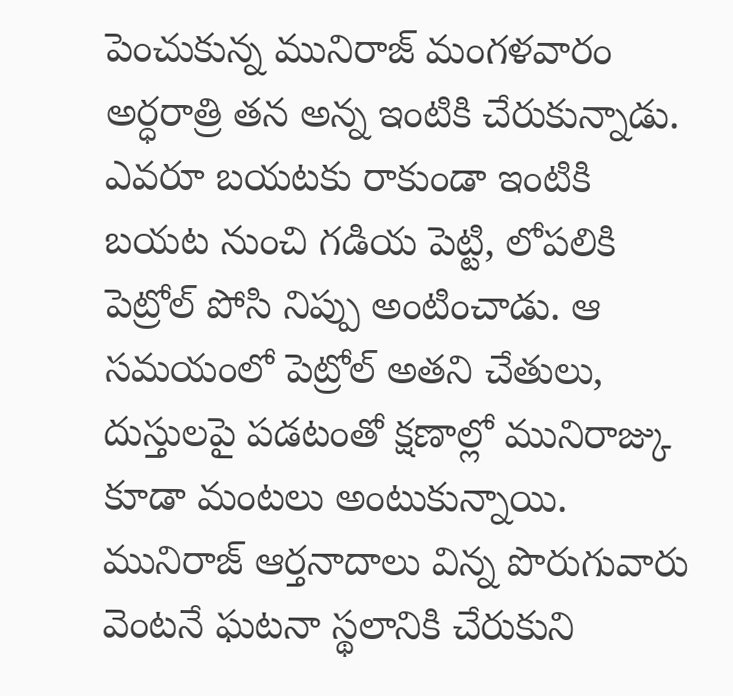పెంచుకున్న మునిరాజ్ మంగళవారం అర్ధరాత్రి తన అన్న ఇంటికి చేరుకున్నాడు. ఎవరూ బయటకు రాకుండా ఇంటికి బయట నుంచి గడియ పెట్టి, లోపలికి పెట్రోల్ పోసి నిప్పు అంటించాడు. ఆ సమయంలో పెట్రోల్ అతని చేతులు, దుస్తులపై పడటంతో క్షణాల్లో మునిరాజ్కు కూడా మంటలు అంటుకున్నాయి.
మునిరాజ్ ఆర్తనాదాలు విన్న పొరుగువారు వెంటనే ఘటనా స్థలానికి చేరుకుని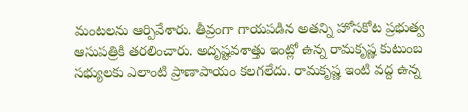మంటలను ఆర్పివేశారు. తీవ్రంగా గాయపడిన అతన్ని హోసకోట ప్రభుత్వ ఆసుపత్రికి తరలించారు. అదృష్టవశాత్తు ఇంట్లో ఉన్న రామకృష్ణ కుటుంబ సభ్యులకు ఎలాంటి ప్రాణాపాయం కలగలేదు. రామకృష్ణ ఇంటి వద్ద ఉన్న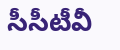సీసీటీవీ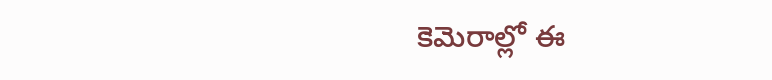కెమెరాల్లో ఈ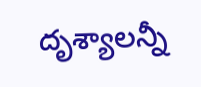దృశ్యాలన్నీ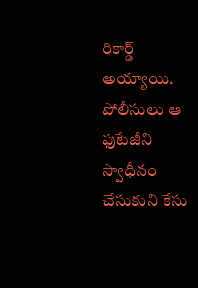రికార్డ్ అయ్యాయి. పోలీసులు ఆ ఫుటేజీని స్వాధీనం చేసుకుని కేసు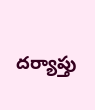దర్యాప్తు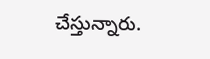చేస్తున్నారు.